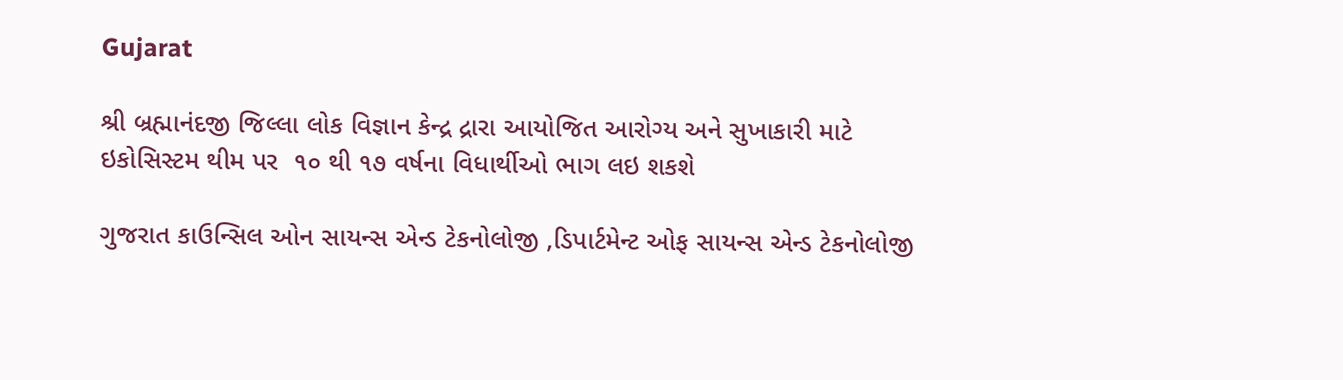Gujarat

શ્રી બ્રહ્માનંદજી જિલ્લા લોક વિજ્ઞાન કેન્દ્ર દ્રારા આયોજિત આરોગ્ય અને સુખાકારી માટે ઇકોસિસ્ટમ થીમ પર  ૧૦ થી ૧૭ વર્ષના વિધાર્થીઓ ભાગ લઇ શકશે

ગુજરાત કાઉન્સિલ ઓન સાયન્સ એન્ડ ટેકનોલોજી ,ડિપાર્ટમેન્ટ ઓફ સાયન્સ એન્ડ ટેકનોલોજી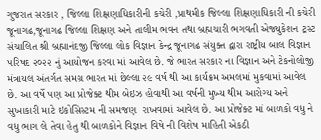ગુજરાત સરકાર , જિલ્લા શિક્ષણાધિકારીની કચેરી ,પ્રાથમીક જિલ્લા શિક્ષણાધિકારી ની કચેરી જૂનાગઢ,જૂનાગઢ જિલ્લા શિક્ષણ અને તાલીમ ભવન તથા બ્રહ્મચારી ભગવતી એજ્યુકેશન ટ્રસ્ટ સંચાલિત શ્રી બ્રહ્માનંદજી જિલ્લા લોક વિજ્ઞાન કેન્દ્ર જૂનાગઢ સંયુક્ત દ્વારા રાષ્ટ્રીય બાલ વિજ્ઞાન પરિષદ ૨૦૨૨ નું આયોજન કરવા માં આવેલ છે. જે ભારત સરકાર ના વિજ્ઞાન અને ટેકનોલોજી મંત્રાયલ અંતર્ગત સમગ્ર ભારત માં છેલ્લા ૨૯ વર્ષ થી આ કાર્યક્રમ અમલમાં મુકવામાં આવેલ છે. આ વર્ષે પણ આ પ્રોજેક્ટ થીમ બેઇઝ હોવાથી આ વર્ષની મુખ્ય થીમ આરોગ્ય અને સુખાકારી માટે ઇકોસિસ્ટમ ની સમજણ  રાખવામાં આવેલ છે. આ પ્રોજેક્ટ માં બાળકો વધુ ને વધુ ભાગ લે તેવા હેતુ થી બાળકોને વિજ્ઞાન વિષે ની વિશેષ માહિતી એકઠી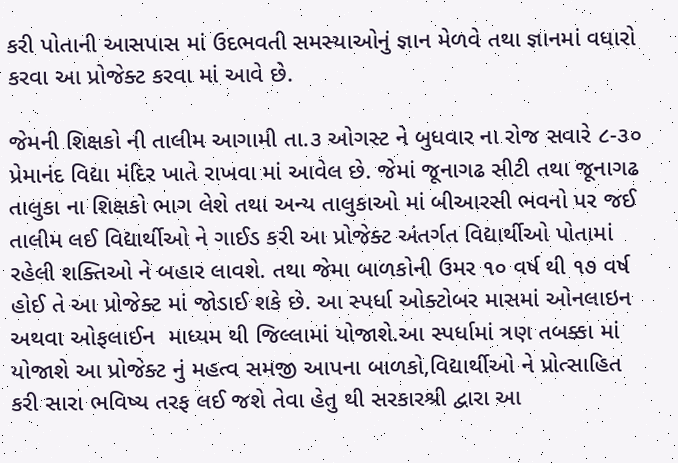કરી પોતાની આસપાસ માં ઉદભવતી સમસ્યાઓનું જ્ઞાન મેળવે તથા જ્ઞાનમાં વધારો કરવા આ પ્રોજેક્ટ કરવા માં આવે છે.

જેમની શિક્ષકો ની તાલીમ આગામી તા.૩ ઓગસ્ટ ને બુધવાર ના રોજ સવારે ૮-૩૦ પ્રેમાનંદ વિદ્યા મંદિર ખાતે રાખવા માં આવેલ છે. જેમાં જૂનાગઢ સીટી તથા જૂનાગઢ તાલુકા ના શિક્ષકો ભાગ લેશે તથા અન્ય તાલુકાઓ માં બીઆરસી ભવનો પર જઈ તાલીમ લઈ વિદ્યાર્થીઓ ને ગાઈડ કરી આ પ્રોજેક્ટ અંતર્ગત વિદ્યાર્થીઓ પોતામાં રહેલી શક્તિઓ ને બહાર લાવશે. તથા જેમા બાળકોની ઉમર ૧૦ વર્ષ થી ૧૭ વર્ષ હોઈ તે આ પ્રોજેક્ટ માં જોડાઈ શકે છે. આ સ્પર્ધા ઓક્ટોબર માસમાં ઓનલાઇન  અથવા ઓફલાઈન  માધ્યમ થી જિલ્લામાં યોજાશે.આ સ્પર્ધામાં ત્રણ તબક્કા માં યોજાશે આ પ્રોજેક્ટ નું મહત્વ સમજી આપના બાળકો,વિદ્યાર્થીઓ ને પ્રોત્સાહિત કરી સારા ભવિષ્ય તરફ લઈ જશે તેવા હેતુ થી સરકારશ્રી દ્વારા આ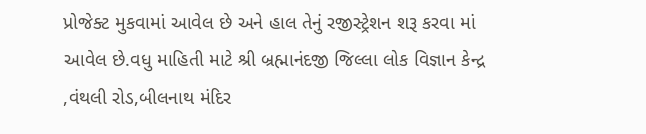પ્રોજેક્ટ મુકવામાં આવેલ છે અને હાલ તેનું રજીસ્ટ્રેશન શરૂ કરવા માં આવેલ છે.વધુ માહિતી માટે શ્રી બ્રહ્માનંદજી જિલ્લા લોક વિજ્ઞાન કેન્દ્ર ,વંથલી રોડ,બીલનાથ મંદિર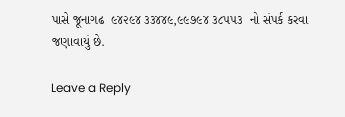પાસે જૂનાગઢ  ૯૪૨૯૪ ૩૩૪૪૯,૯૯૭૯૪ ૩૮૫૫૩  નો સંપર્ક કરવા  જણાવાયું છે.

Leave a Reply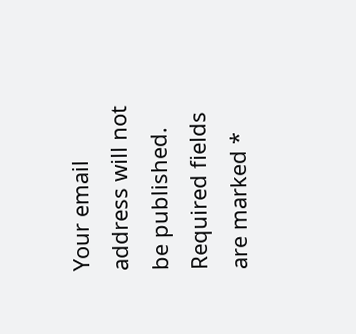Your email address will not be published. Required fields are marked *